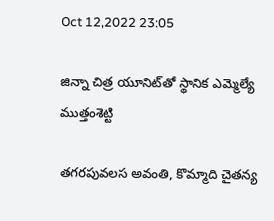Oct 12,2022 23:05

జిన్నా చిత్ర యూనిట్‌తో స్థానిక ఎమ్మెల్యే ముత్తంశెట్టి

తగరపువలస అవంతి, కొమ్మాది చైతన్య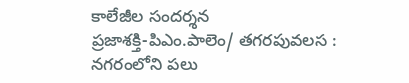కాలేజీల సందర్శన
ప్రజాశక్తి-పిఎం.పాలెం/ తగరపువలస :
నగరంలోని పలు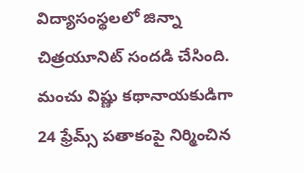విద్యాసంస్థలలో జిన్నా చిత్రయూనిట్‌ సందడి చేసింది. మంచు విష్ణు కథానాయకుడిగా 24 ఫ్రేమ్స్‌ పతాకంపై నిర్మించిన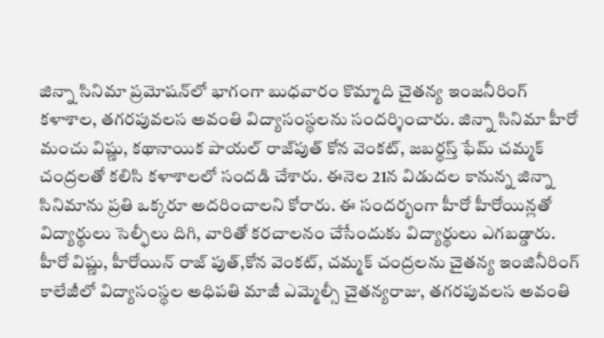జిన్నా సినిమా ప్రమోషన్‌లో భాగంగా బుధవారం కొమ్మాది చైతన్య ఇంజనీరింగ్‌ కళాశాల, తగరపువలస అవంతి విద్యాసంస్థలను సందర్శించారు. జిన్నా సినిమా హీరో మంచు విష్ణు, కథానాయిక పాయల్‌ రాజ్‌పుత్‌ కోన వెంకట్‌, జబర్థస్త్‌ ఫేమ్‌ చమ్మక్‌ చంద్రలతో కలిసి కళాశాలలో సందడి చేశారు. ఈనెల 21న విడుదల కానున్న జిన్నా సినిమాను ప్రతి ఒక్కరూ అదరించాలని కోరారు. ఈ సందర్భంగా హీరో హీరోయిన్లతో విద్యార్థులు సెల్ఫీలు దిగి, వారితో కరచాలనం చేసేందుకు విద్యార్థులు ఎగబడ్డారు. హీరో విష్ణు, హీరోయిన్‌ రాజ్‌ పుత్‌,కోన వెంకట్‌, చమ్మక్‌ చంద్రలను చైతన్య ఇంజినీరింగ్‌ కాలేజీలో విద్యాసంస్థల అధిపతి మాజీ ఎమ్మెల్సీ చైతన్యరాజు, తగరపువలస అవంతి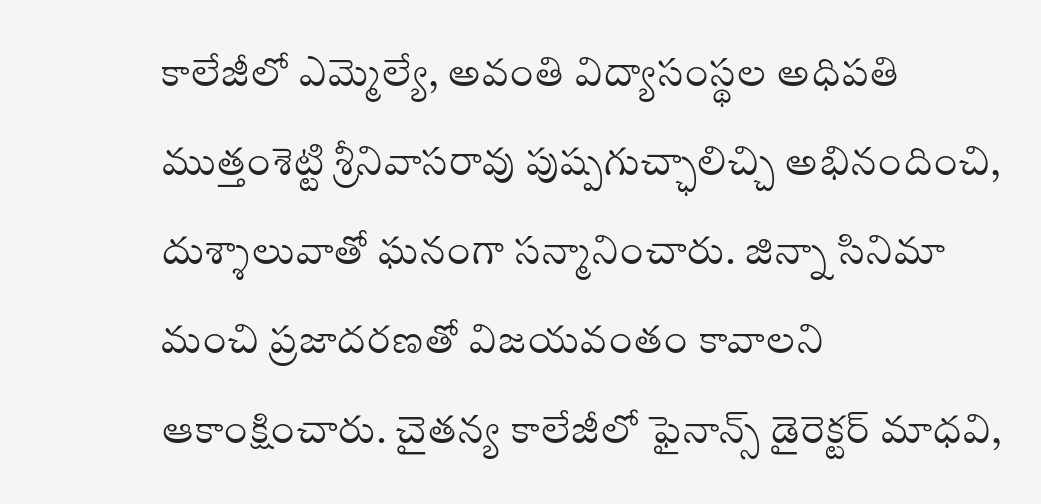కాలేజీలో ఎమ్మెల్యే, అవంతి విద్యాసంస్థల అధిపతి ముత్తంశెట్టి శ్రీనివాసరావు పుష్పగుచ్ఛాలిచ్చి అభినందించి, దుశ్శాలువాతో ఘనంగా సన్మానించారు. జిన్నా సినిమా మంచి ప్రజాదరణతో విజయవంతం కావాలని ఆకాంక్షించారు. చైతన్య కాలేజీలో ఫైనాన్స్‌ డైరెక్టర్‌ మాధవి,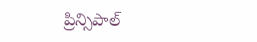ప్రిన్సిపాల్‌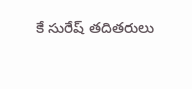కే సురేష్‌ తదితరులు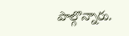పాల్గొన్నారు.